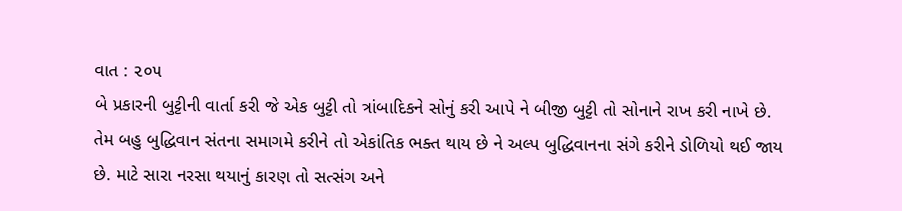વાત : ૨૦૫
બે પ્રકારની બુટ્ટીની વાર્તા કરી જે એક બુટ્ટી તો ત્રાંબાદિકને સોનું કરી આપે ને બીજી બુટ્ટી તો સોનાને રાખ કરી નાખે છે. તેમ બહુ બુદ્ધિવાન સંતના સમાગમે કરીને તો એકાંતિક ભક્ત થાય છે ને અલ્પ બુદ્ધિવાનના સંગે કરીને ડોળિયો થઈ જાય છે. માટે સારા નરસા થયાનું કારણ તો સત્સંગ અને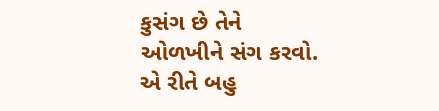કુસંગ છે તેને ઓળખીને સંગ કરવો. એ રીતે બહુ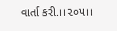વાર્તા કરી.।।૨૦૫।।